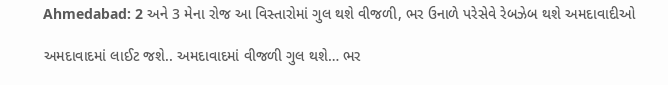Ahmedabad: 2 અને 3 મેના રોજ આ વિસ્તારોમાં ગુલ થશે વીજળી, ભર ઉનાળે પરેસેવે રેબઝેબ થશે અમદાવાદીઓ

અમદાવાદમાં લાઈટ જશે.. અમદાવાદમાં વીજળી ગુલ થશે… ભર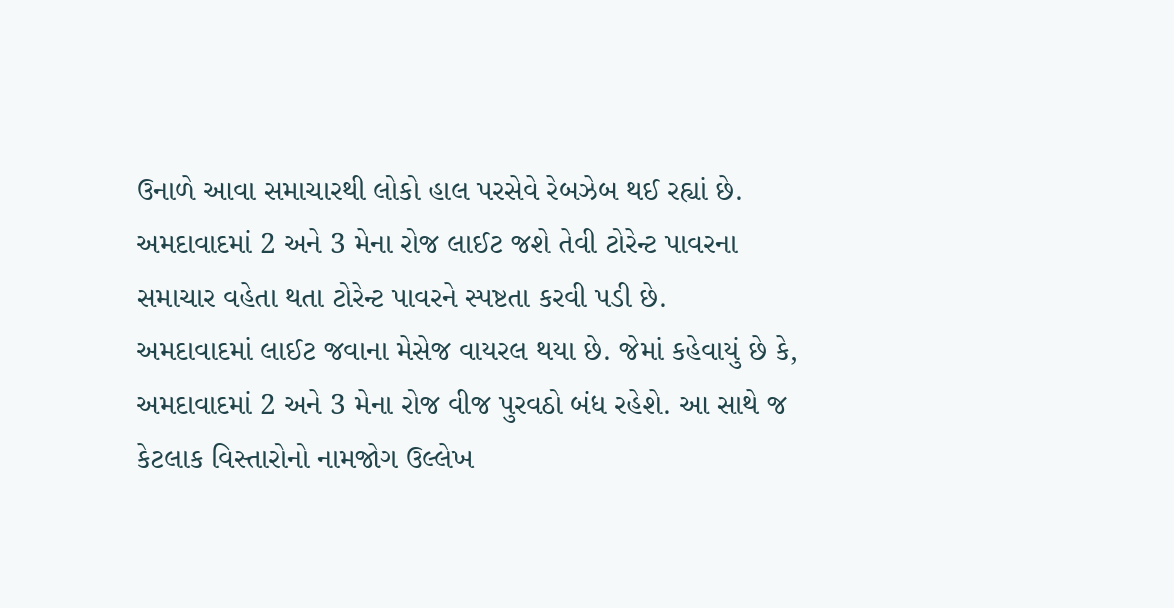ઉનાળે આવા સમાચારથી લોકો હાલ પરસેવે રેબઝેબ થઈ રહ્યાં છે. અમદાવાદમાં 2 અને 3 મેના રોજ લાઈટ જશે તેવી ટોરેન્ટ પાવરના સમાચાર વહેતા થતા ટોરેન્ટ પાવરને સ્પષ્ટતા કરવી પડી છે.
અમદાવાદમાં લાઈટ જવાના મેસેજ વાયરલ થયા છે. જેમાં કહેવાયું છે કે, અમદાવાદમાં 2 અને 3 મેના રોજ વીજ પુરવઠો બંધ રહેશે. આ સાથે જ કેટલાક વિસ્તારોનો નામજોગ ઉલ્લેખ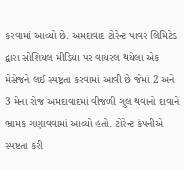કરવામાં આવ્યો છે. અમદાવાદ ટોરેન્ટ પાવર લિમિટેડ દ્વારા સોશિયલ મીડિયા પર વાયરલ થયેલા એક મેસેજને લઈ સ્પષ્ટ્રતા કરવામાં આવી છે જેમાં 2 અને 3 મેના રોજ અમદાવાદમાં વીજળી ગુલ થવાનો દાવાને ભ્રામક ગણાવવામાં આવ્યો હતો. ટોરેન્ટ કંપનીએ સ્પષ્ટતા કરી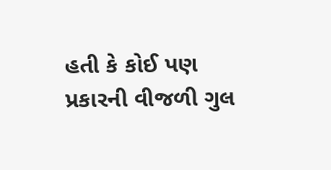હતી કે કોઈ પણ પ્રકારની વીજળી ગુલ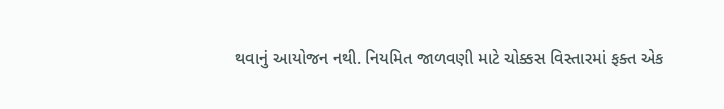થવાનું આયોજન નથી. નિયમિત જાળવણી માટે ચોક્કસ વિસ્તારમાં ફક્ત એક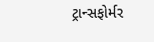ટ્રાન્સફોર્મર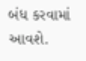બંધ કરવામાં આવશે.